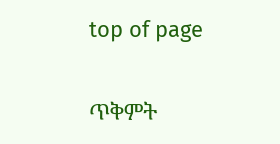top of page

ጥቅምት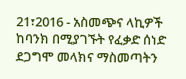21፣2016 - አስመጭና ላኪዎች ከባንክ በሚያገኙት የፈቃድ ሰነድ ደጋግሞ መላክና ማስመጣትን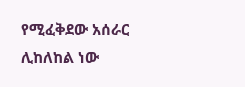የሚፈቅደው አሰራር ሊከለከል ነው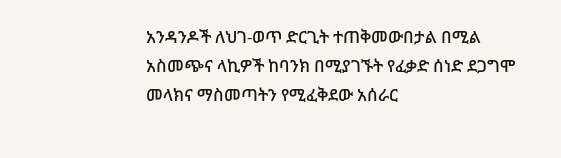አንዳንዶች ለህገ-ወጥ ድርጊት ተጠቅመውበታል በሚል አስመጭና ላኪዎች ከባንክ በሚያገኙት የፈቃድ ሰነድ ደጋግሞ መላክና ማስመጣትን የሚፈቅደው አሰራር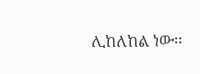ሊከለከል ነው፡፡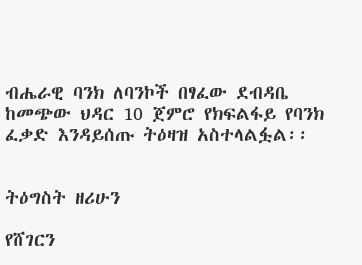ብሔራዊ ባንክ ለባንኮች በፃፈው ደብዳቤ ከመጭው ህዳር 10 ጀምሮ የክፍልፋይ የባንክ ፈቃድ እንዳይሰጡ ትዕዛዝ አስተላልፏል፡፡


ትዕግስት ዘሪሁን

የሸገርን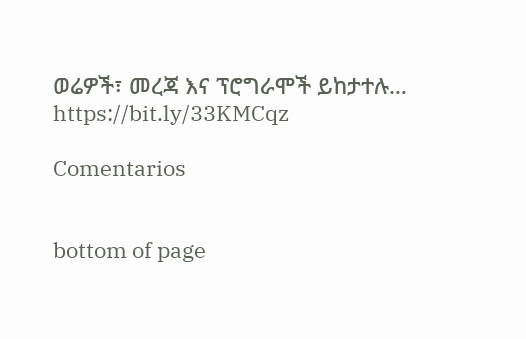ወሬዎች፣ መረጃ እና ፕሮግራሞች ይከታተሉ… https://bit.ly/33KMCqz

Comentarios


bottom of page